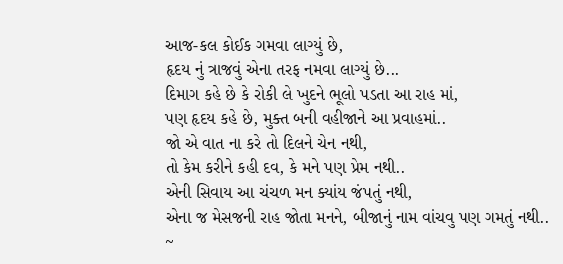આજ-કલ કોઈક ગમવા લાગ્યું છે,
હૃદય નું ત્રાજવું એના તરફ નમવા લાગ્યું છે...
દિમાગ કહે છે કે રોકી લે ખુદને ભૂલો પડતા આ રાહ માં,
પણ હૃદય કહે છે, મુક્ત બની વહીજાને આ પ્રવાહમાં..
જો એ વાત ના કરે તો દિલને ચેન નથી,
તો કેમ કરીને કહી દવ, કે મને પણ પ્રેમ નથી..
એની સિવાય આ ચંચળ મન ક્યાંય જંપતું નથી,
એના જ મેસજની રાહ જોતા મનને, બીજાનું નામ વાંચવુ પણ ગમતું નથી..
~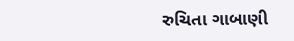રુચિતા ગાબાણી